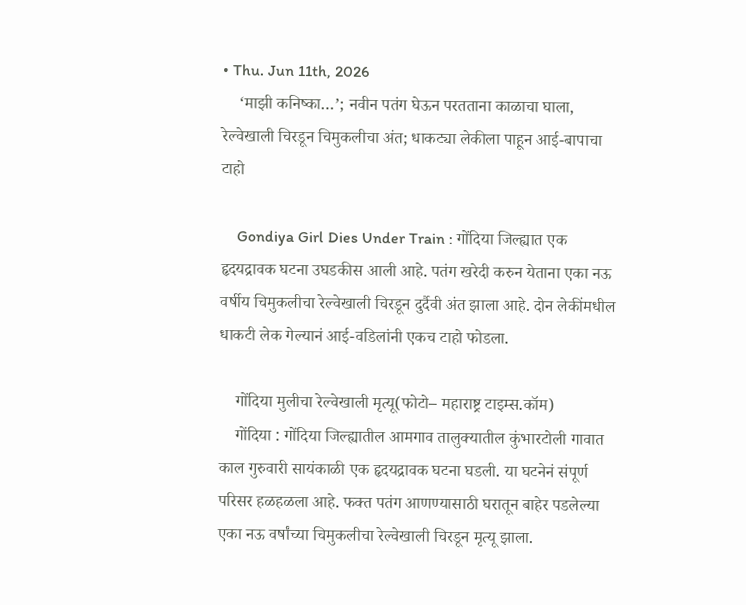• Thu. Jun 11th, 2026
    ‘माझी कनिष्का…’; नवीन पतंग घेऊन परतताना काळाचा घाला, रेल्वेखाली चिरडून चिमुकलीचा अंत; धाकट्या लेकीला पाहून आई-बापाचा टाहो

    Gondiya Girl Dies Under Train : गोंदिया जिल्ह्यात एक हृदयद्रावक घटना उघडकीस आली आहे. पतंग खरेदी करुन येताना एका नऊ वर्षीय चिमुकलीचा रेल्वेखाली चिरडून दुर्दैवी अंत झाला आहे. दोन लेकींमधील धाकटी लेक गेल्यानं आई-वडिलांनी एकच टाहो फोडला.

    गोंदिया मुलीचा रेल्वेखाली मृत्यू(फोटो– महाराष्ट्र टाइम्स.कॉम)
    गोंदिया : गोंदिया जिल्ह्यातील आमगाव तालुक्यातील कुंभारटोली गावात काल गुरुवारी सायंकाळी एक हृदयद्रावक घटना घडली. या घटनेनं संपूर्ण परिसर हळहळला आहे. फक्त पतंग आणण्यासाठी घरातून बाहेर पडलेल्या एका नऊ वर्षांच्या चिमुकलीचा रेल्वेखाली चिरडून मृत्यू झाला.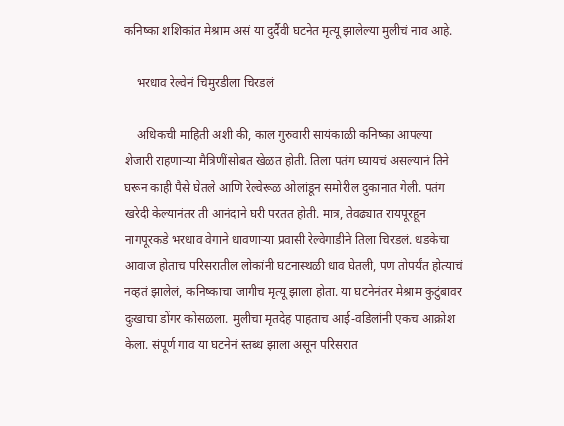कनिष्का शशिकांत मेश्राम असं या दुर्दैवी घटनेत मृत्यू झालेल्या मुलीचं नाव आहे.

    भरधाव रेल्वेनं चिमुरडीला चिरडलं

    अधिकची माहिती अशी की, काल गुरुवारी सायंकाळी कनिष्का आपल्या शेजारी राहणाऱ्या मैत्रिणींसोबत खेळत होती. तिला पतंग घ्यायचं असल्यानं तिने घरून काही पैसे घेतले आणि रेल्वेरूळ ओलांडून समोरील दुकानात गेली. पतंग खरेदी केल्यानंतर ती आनंदाने घरी परतत होती. मात्र, तेवढ्यात रायपूरहून नागपूरकडे भरधाव वेगाने धावणाऱ्या प्रवासी रेल्वेगाडीने तिला चिरडलं. धडकेचा आवाज होताच परिसरातील लोकांनी घटनास्थळी धाव घेतली, पण तोपर्यंत होत्याचं नव्हतं झालेलं, कनिष्काचा जागीच मृत्यू झाला होता. या घटनेनंतर मेश्राम कुटुंबावर दुःखाचा डोंगर कोसळला. मुलीचा मृतदेह पाहताच आई-वडिलांनी एकच आक्रोश केला. संपूर्ण गाव या घटनेनं स्तब्ध झाला असून परिसरात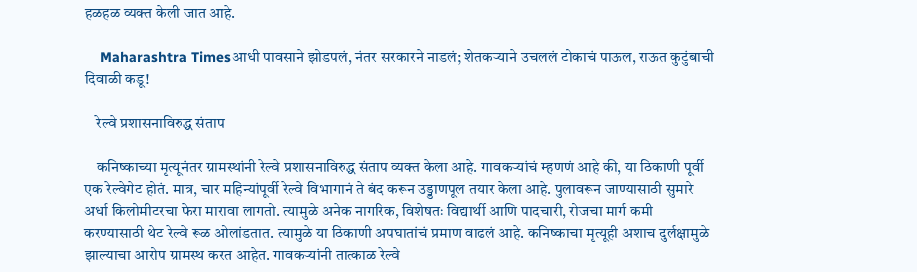हळहळ व्यक्त केली जात आहे.

    Maharashtra Timesआधी पावसाने झोडपलं, नंतर सरकारने नाडलं; शेतकऱ्याने उचललं टोकाचं पाऊल, राऊत कुटुंबाची दिवाळी कडू!

    रेल्वे प्रशासनाविरुद्ध संताप

    कनिष्काच्या मृत्यूनंतर ग्रामस्थांनी रेल्वे प्रशासनाविरुद्ध संताप व्यक्त केला आहे. गावकऱ्यांचं म्हणणं आहे की, या ठिकाणी पूर्वी एक रेल्वेगेट होतं. मात्र, चार महिन्यांपूर्वी रेल्वे विभागानं ते बंद करून उड्डाणपूल तयार केला आहे. पुलावरून जाण्यासाठी सुमारे अर्धा किलोमीटरचा फेरा मारावा लागतो. त्यामुळे अनेक नागरिक, विशेषतः विद्यार्थी आणि पादचारी, रोजचा मार्ग कमी करण्यासाठी थेट रेल्वे रूळ ओलांडतात. त्यामुळे या ठिकाणी अपघातांचं प्रमाण वाढलं आहे. कनिष्काचा मृत्यूही अशाच दुर्लक्षामुळे झाल्याचा आरोप ग्रामस्थ करत आहेत. गावकऱ्यांनी तात्काळ रेल्वे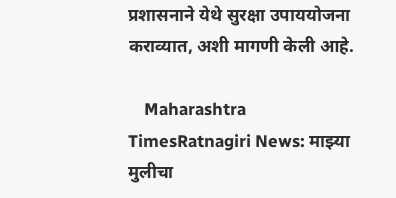प्रशासनाने येथे सुरक्षा उपाययोजना कराव्यात, अशी मागणी केली आहे.

    Maharashtra TimesRatnagiri News: माझ्या मुलीचा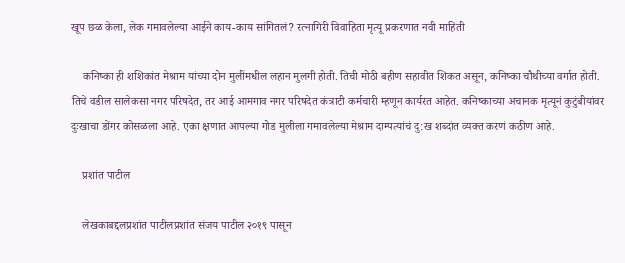खूप छळ केला, लेक गमावलेल्या आईने काय-काय सांगितलं? रत्नागिरी विवाहिता मृत्यू प्रकरणात नवी माहिती

    कनिष्का ही शशिकांत मेश्राम यांच्या दोन मुलींमधील लहान मुलगी होती. तिची मोठी बहीण सहावीत शिकत असून, कनिष्का चौथीच्या वर्गात होती. तिचे वडील सालेकसा नगर परिषदेत, तर आई आमगाव नगर परिषदेत कंत्राटी कर्मचारी म्हणून कार्यरत आहेत. कनिष्काच्या अचानक मृत्यूनं कुटुंबीयांवर दुःखाचा डोंगर कोसळला आहे. एका क्षणात आपल्या गोड मुलीला गमावलेल्या मेश्राम दाम्पत्यांचं दु:ख शब्दांत व्यक्त करणं कठीण आहे.

    प्रशांत पाटील

    लेखकाबद्दलप्रशांत पाटीलप्रशांत संजय पाटील २०१९ पासून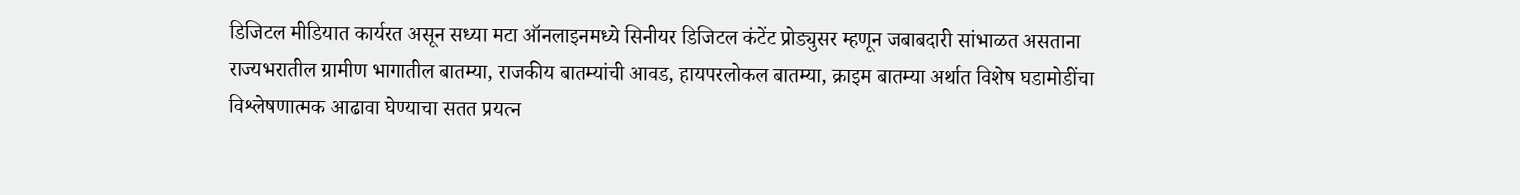डिजिटल मीडियात कार्यरत असून सध्या मटा ऑनलाइनमध्ये सिनीयर डिजिटल कंटेंट प्रोड्युसर म्हणून जबाबदारी सांभाळत असताना राज्यभरातील ग्रामीण भागातील बातम्या, राजकीय बातम्यांची आवड, हायपरलोकल बातम्या, क्राइम बातम्या अर्थात विशेष घडामोडींचा विश्लेषणात्मक आढावा घेण्याचा सतत प्रयत्न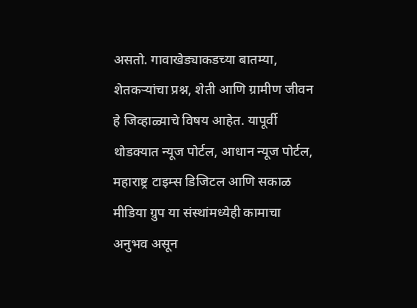असतो. गावाखेड्याकडच्या बातम्या, शेतकऱ्यांचा प्रश्न, शेती आणि ग्रामीण जीवन हे जिव्हाळ्याचे विषय आहेत. यापूर्वी थोडक्यात न्यूज पोर्टल, आधान न्यूज पोर्टल, महाराष्ट्र टाइम्स डिजिटल आणि सकाळ मीडिया ग्रुप या संस्थांमध्येही कामाचा अनुभव असून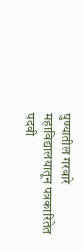पुण्यातील गरवारे महाविद्यालयातून पत्रकारितेत पदवी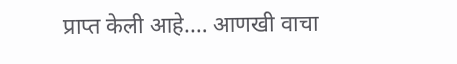प्राप्त केली आहे.… आणखी वाचा